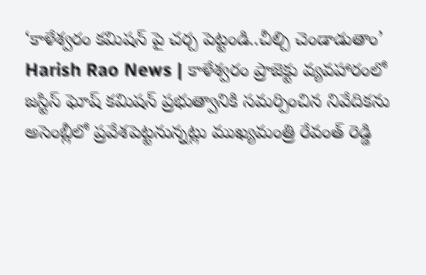‘కాళేశ్వరం కమిషన్ పై చర్చ పెట్టండి..చీల్చి చెండాడుతాం’
Harish Rao News | కాళేశ్వరం ప్రాజెక్టు వ్యవహారంలో జస్టిస్ ఘోష్ కమిషన్ ప్రభుత్వానికి సమర్పించిన నివేదికను అసెంబ్లీలో ప్రవేశపెట్టనున్నట్లు ముఖ్యమంత్రి రేవంత్ రెడ్డి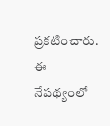ప్రకటించారు. ఈ నేపథ్యంలో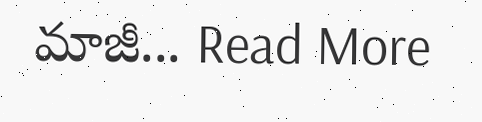మాజీ... Read More